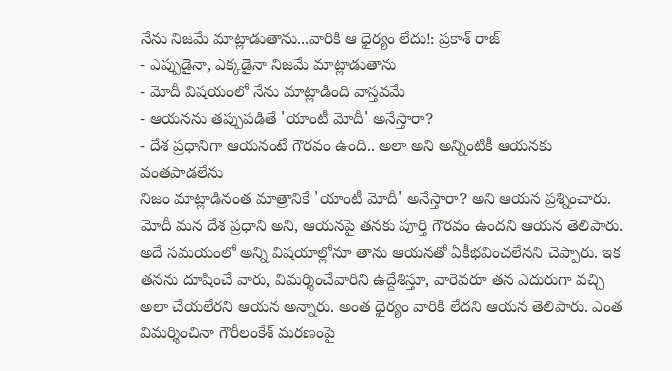నేను నిజమే మాట్లాడుతాను...వారికి ఆ ధైర్యం లేదు!: ప్రకాశ్ రాజ్
- ఎప్పుడైనా, ఎక్కడైనా నిజమే మాట్లాడుతాను
- మోదీ విషయంలో నేను మాట్లాడింది వాస్తవమే
- ఆయనను తప్పుపడితే 'యాంటీ మోదీ' అనేస్తారా?
- దేశ ప్రధానిగా ఆయనంటే గౌరవం ఉంది.. అలా అని అన్నింటికీ ఆయనకు వంతపాడలేను
నిజం మాట్లాడినంత మాత్రానికే 'యాంటీ మోదీ' అనేస్తారా? అని ఆయన ప్రశ్నించారు. మోదీ మన దేశ ప్రధాని అని, ఆయనపై తనకు పూర్తి గౌరవం ఉందని ఆయన తెలిపారు. అదే సమయంలో అన్ని విషయాల్లోనూ తాను ఆయనతో ఏకీభవించలేనని చెప్పారు. ఇక తనను దూషించే వారు, విమర్శించేవారిని ఉద్దేశిస్తూ, వారెవరూ తన ఎదురుగా వచ్చి అలా చేయలేరని ఆయన అన్నారు. అంత ధైర్యం వారికి లేదని ఆయన తెలిపారు. ఎంత విమర్శించినా గౌరీలంకేశ్ మరణంపై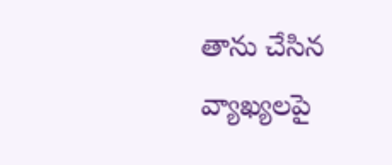తాను చేసిన వ్యాఖ్యలపై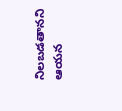నిలబడతానని ఆయన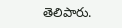తెలిపారు.